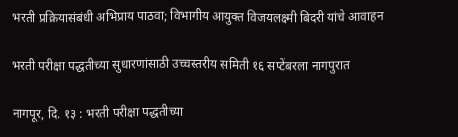भरती प्रक्रियासंबंधी अभिप्राय पाठवा; विभागीय आयुक्त विजयलक्ष्मी बिदरी यांचे आवाहन

भरती परीक्षा पद्धतीच्या सुधारणांसाठी उच्चस्तरीय समिती १६ सप्टेंबरला नागपुरात

नागपूर, दि. १३ : भरती परीक्षा पद्धतीच्या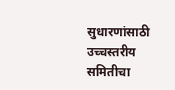सुधारणांसाठी उच्चस्तरीय समितीचा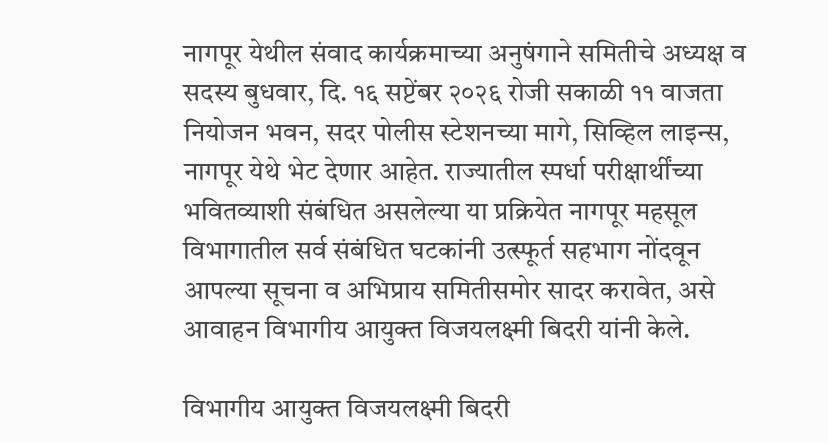नागपूर येथील संवाद कार्यक्रमाच्या अनुषंगाने समितीचे अध्यक्ष व सदस्य बुधवार, दि. १६ सप्टेंबर २०२६ रोजी सकाळी ११ वाजता नियोजन भवन, सदर पोलीस स्टेशनच्या मागे, सिव्हिल लाइन्स, नागपूर येथे भेट देणार आहेत. राज्यातील स्पर्धा परीक्षार्थींच्या भवितव्याशी संबंधित असलेल्या या प्रक्रियेत नागपूर महसूल विभागातील सर्व संबंधित घटकांनी उत्स्फूर्त सहभाग नोंदवून आपल्या सूचना व अभिप्राय समितीसमोर सादर करावेत, असे आवाहन विभागीय आयुक्त विजयलक्ष्मी बिदरी यांनी केले.

विभागीय आयुक्त विजयलक्ष्मी बिदरी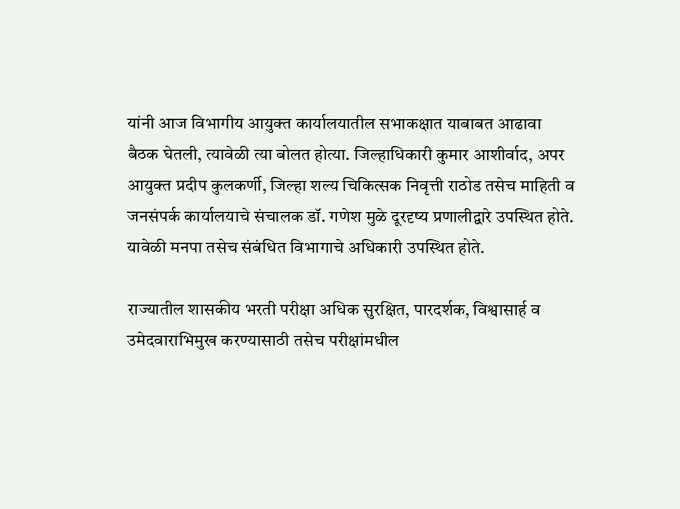यांनी आज विभागीय आयुक्त कार्यालयातील सभाकक्षात याबाबत आढावा बैठक घेतली, त्यावेळी त्या बोलत होत्या. जिल्हाधिकारी कुमार आशीर्वाद, अपर आयुक्त प्रदीप कुलकर्णी, जिल्हा शल्य चिकित्सक निवृत्ती राठोड तसेच माहिती व जनसंपर्क कार्यालयाचे संचालक डॉ. गणेश मुळे दूरदृष्य प्रणालीद्वारे उपस्थित होते. यावेळी मनपा तसेच संबंधित विभागाचे अधिकारी उपस्थित होते.

राज्यातील शासकीय भरती परीक्षा अधिक सुरक्षित, पारदर्शक, विश्वासार्ह व उमेदवाराभिमुख करण्यासाठी तसेच परीक्षांमधील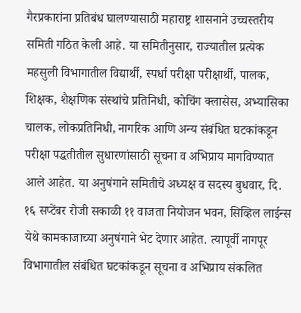गैरप्रकारांना प्रतिबंध घालण्यासाठी महाराष्ट्र शासनाने उच्चस्तरीय समिती गठित केली आहे. या समितीनुसार, राज्यातील प्रत्येक महसुली विभागातील विद्यार्थी, स्पर्धा परीक्षा परीक्षार्थी, पालक, शिक्षक, शैक्षणिक संस्थांचे प्रतिनिधी, कोचिंग क्लासेस, अभ्यासिका चालक, लोकप्रतिनिधी, नागरिक आणि अन्य संबंधित घटकांकडून परीक्षा पद्धतीतील सुधारणांसाठी सूचना व अभिप्राय मागविण्यात आले आहेत. या अनुषंगाने समितीचे अध्यक्ष व सदस्य बुधवार, दि. १६ सप्टेंबर रोजी सकाळी ११ वाजता नियोजन भवन, सिव्हिल लाईन्स येथे कामकाजाच्या अनुषंगाने भेट देणार आहेत. त्यापूर्वी नागपूर विभागातील संबंधित घटकांकडून सूचना व अभिप्राय संकलित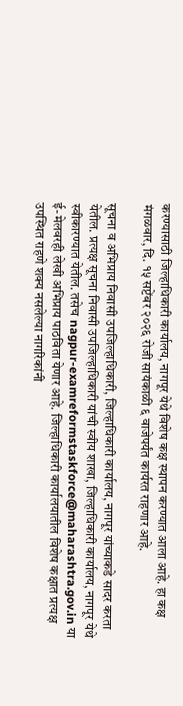करण्यासाठी जिल्हाधिकारी कार्यालय, नागपूर येथे विशेष कक्ष स्थापन करण्यात आला आहे. हा कक्ष मंगळवार, दि. १५ सप्टेंबर २०२६ रोजी सायंकाळी ६ वाजेपर्यंत कार्यरत राहणार आहे.

सूचना व अभिप्राय निवासी उपजिल्हाधिकारी, जिल्हाधिकारी कार्यालय, नागपूर यांच्याकडे सादर करता येतील. प्रत्यक्ष सूचना निवासी उपजिल्हाधिकारी यांची स्वीय शाखा, जिल्हाधिकारी कार्यालय, नागपूर येथे स्वीकारण्यात येतील. तसेच nagpur-examreformstaskforce@maharashtra.gov.in या ई-मेलवरही लेखी अभिप्राय पाठविता येणार आहे. जिल्हाधिकारी कार्यालयातील विशेष कक्षात प्रत्यक्ष उपस्थित राहणे शक्य नसलेल्या नागरिकांनी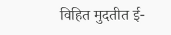विहित मुदतीत ई-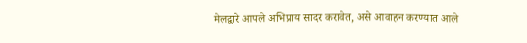मेलद्वारे आपले अभिप्राय सादर करावेत, असे आवाहन करण्यात आले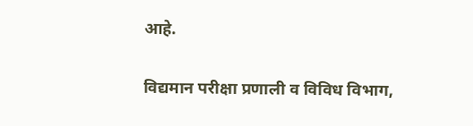आहे.

विद्यमान परीक्षा प्रणाली व विविध विभाग,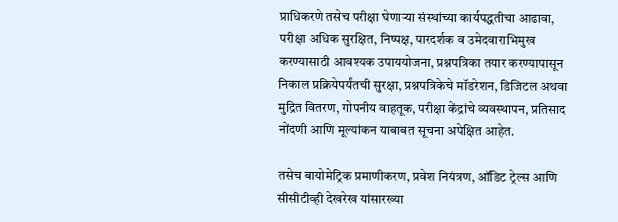प्राधिकरणे तसेच परीक्षा घेणाऱ्या संस्थांच्या कार्यपद्धतीचा आढावा, परीक्षा अधिक सुरक्षित, निष्पक्ष, पारदर्शक व उमेदवाराभिमुख करण्यासाठी आवश्यक उपाययोजना, प्रश्नपत्रिका तयार करण्यापासून निकाल प्रक्रियेपर्यंतची सुरक्षा, प्रश्नपत्रिकेचे मॉडरेशन, डिजिटल अथवा मुद्रित वितरण, गोपनीय वाहतूक, परीक्षा केंद्रांचे व्यवस्थापन, प्रतिसाद नोंदणी आणि मूल्यांकन याबाबत सूचना अपेक्षित आहेत.

तसेच बायोमेट्रिक प्रमाणीकरण, प्रवेश नियंत्रण, ऑडिट ट्रेल्स आणि सीसीटीव्ही देखरेख यांसारख्या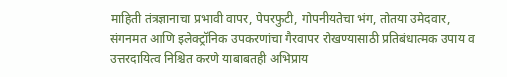माहिती तंत्रज्ञानाचा प्रभावी वापर, पेपरफुटी, गोपनीयतेचा भंग, तोतया उमेदवार, संगनमत आणि इलेक्ट्रॉनिक उपकरणांचा गैरवापर रोखण्यासाठी प्रतिबंधात्मक उपाय व उत्तरदायित्व निश्चित करणे याबाबतही अभिप्राय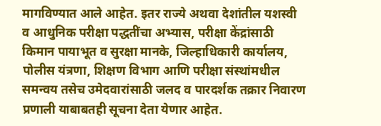मागविण्यात आले आहेत. इतर राज्ये अथवा देशांतील यशस्वी व आधुनिक परीक्षा पद्धतींचा अभ्यास, परीक्षा केंद्रांसाठी किमान पायाभूत व सुरक्षा मानके, जिल्हाधिकारी कार्यालय, पोलीस यंत्रणा, शिक्षण विभाग आणि परीक्षा संस्थांमधील समन्वय तसेच उमेदवारांसाठी जलद व पारदर्शक तक्रार निवारण प्रणाली याबाबतही सूचना देता येणार आहेत.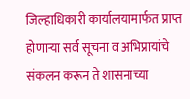जिल्हाधिकारी कार्यालयामार्फत प्राप्त होणाऱ्या सर्व सूचना व अभिप्रायांचे संकलन करून ते शासनाच्या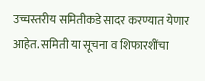उच्चस्तरीय समितीकडे सादर करण्यात येणार आहेत. समिती या सूचना व शिफारशींचा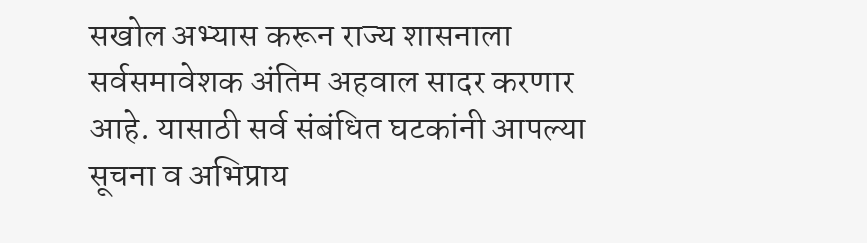सखोल अभ्यास करून राज्य शासनाला सर्वसमावेशक अंतिम अहवाल सादर करणार आहे. यासाठी सर्व संबंधित घटकांनी आपल्या सूचना व अभिप्राय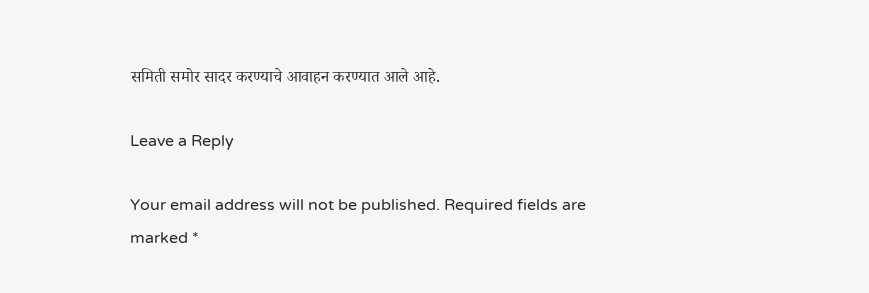समिती समोर सादर करण्याचे आवाहन करण्यात आले आहे.

Leave a Reply

Your email address will not be published. Required fields are marked *